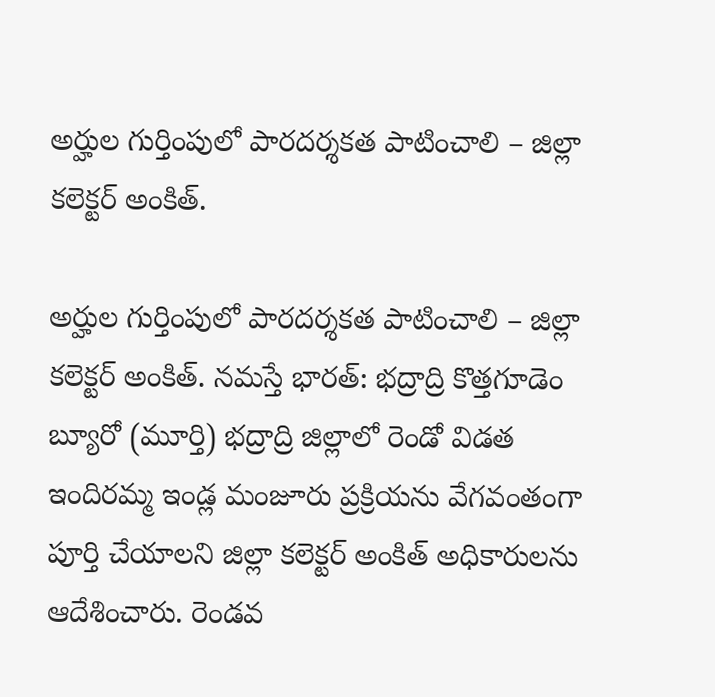అర్హుల గుర్తింపులో పారదర్శకత పాటించాలి – జిల్లా కలెక్టర్ అంకిత్.

అర్హుల గుర్తింపులో పారదర్శకత పాటించాలి – జిల్లా కలెక్టర్ అంకిత్. నమస్తే భారత్: భద్రాద్రి కొత్తగూడెం బ్యూరో (మూర్తి) భద్రాద్రి జిల్లాలో రెండో విడత ఇందిరమ్మ ఇండ్ల మంజూరు ప్రక్రియను వేగవంతంగా పూర్తి చేయాలని జిల్లా కలెక్టర్ అంకిత్ అధికారులను ఆదేశించారు. రెండవ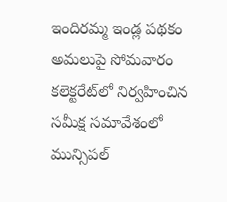ఇందిరమ్మ ఇండ్ల పథకం అమలుపై సోమవారం కలెక్టరేట్‌లో నిర్వహించిన సమీక్ష సమావేశంలో మున్సిపల్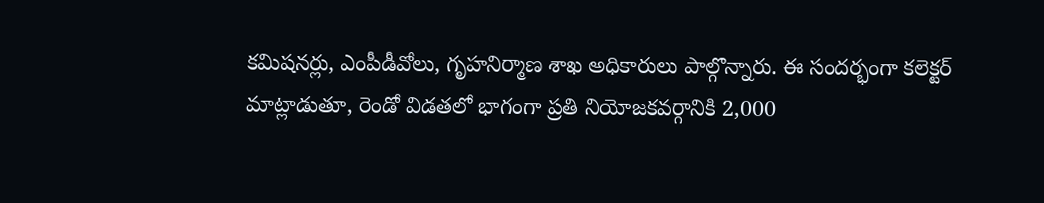కమిషనర్లు, ఎంపీడీవోలు, గృహనిర్మాణ శాఖ అధికారులు పాల్గొన్నారు. ఈ సందర్భంగా కలెక్టర్ మాట్లాడుతూ, రెండో విడతలో భాగంగా ప్రతి నియోజకవర్గానికి 2,000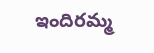ఇందిరమ్మ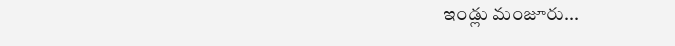ఇండ్లు మంజూరు...